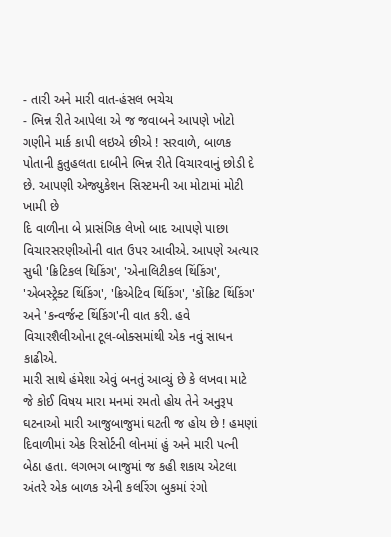- તારી અને મારી વાત-હંસલ ભચેચ
- ભિન્ન રીતે આપેલા એ જ જવાબને આપણે ખોટો ગણીને માર્ક કાપી લઇએ છીએ ! સરવાળે, બાળક પોતાની કુતુહલતા દાબીને ભિન્ન રીતે વિચારવાનું છોડી દે છે. આપણી એજ્યુકેશન સિસ્ટમની આ મોટામાં મોટી ખામી છે
દિ વાળીના બે પ્રાસંગિક લેખો બાદ આપણે પાછા વિચારસરણીઓની વાત ઉપર આવીએ. આપણે અત્યાર સુધી 'ક્રિટિકલ થિકિંગ', 'એનાલિટીકલ થિંકિંગ', 'એબસ્ટ્રેક્ટ થિંકિંગ', 'ક્રિએટિવ થિંકિંગ', 'કોંક્રિટ થિંકિંગ' અને 'કન્વર્જન્ટ થિંકિંગ'ની વાત કરી. હવે વિચારશૈલીઓના ટૂલ-બોક્સમાંથી એક નવું સાધન કાઢીએ.
મારી સાથે હંમેશા એવું બનતું આવ્યું છે કે લખવા માટે જે કોઈ વિષય મારા મનમાં રમતો હોય તેને અનુરૂપ ઘટનાઓ મારી આજુબાજુમાં ઘટતી જ હોય છે ! હમણાં દિવાળીમાં એક રિસોર્ટની લોનમાં હું અને મારી પત્ની બેઠા હતા. લગભગ બાજુમાં જ કહી શકાય એટલા અંતરે એક બાળક એની કલરિંગ બુકમાં રંગો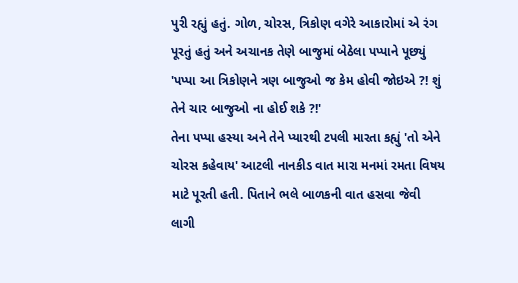પુરી રહ્યું હતું. ગોળ, ચોરસ, ત્રિકોણ વગેરે આકારોમાં એ રંગ પૂરતું હતું અને અચાનક તેણે બાજુમાં બેઠેલા પપ્પાને પૂછ્યું 'પપ્પા આ ત્રિકોણને ત્રણ બાજુઓ જ કેમ હોવી જોઇએ ?! શું તેને ચાર બાજુઓ ના હોઈ શકે ?!'
તેના પપ્પા હસ્યા અને તેને પ્યારથી ટપલી મારતા કહ્યું 'તો એને ચોરસ કહેવાય' આટલી નાનકીડ વાત મારા મનમાં રમતા વિષય માટે પૂરતી હતી. પિતાને ભલે બાળકની વાત હસવા જેવી લાગી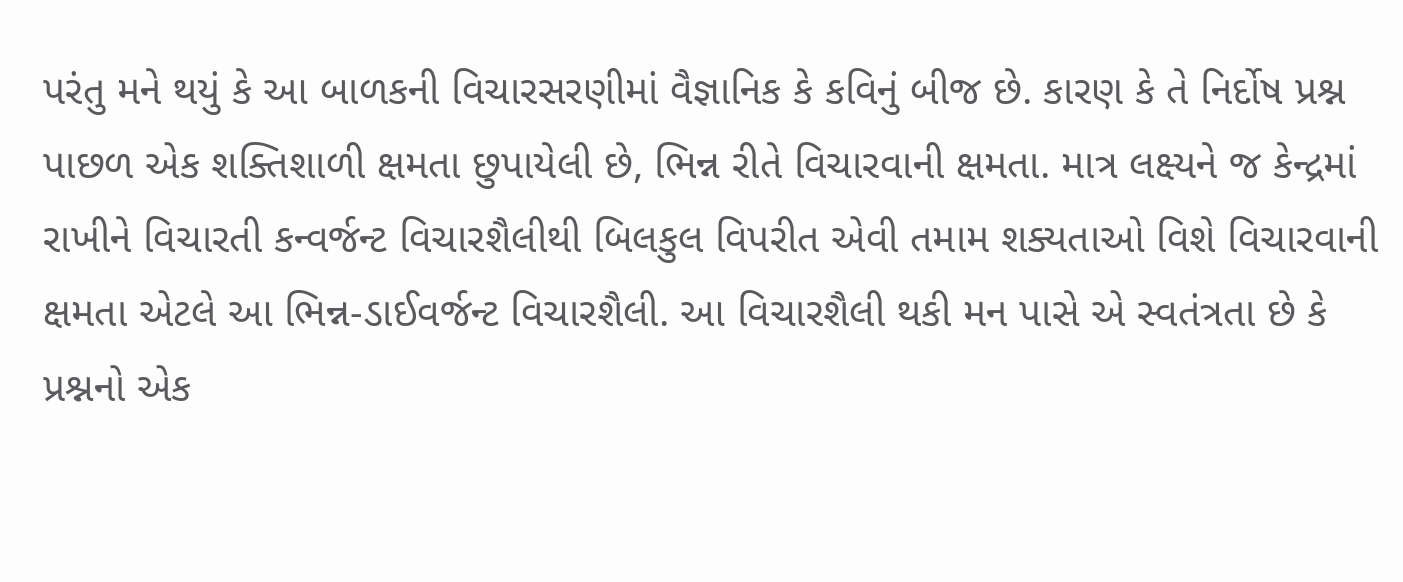પરંતુ મને થયું કે આ બાળકની વિચારસરણીમાં વૈજ્ઞાનિક કે કવિનું બીજ છે. કારણ કે તે નિર્દોષ પ્રશ્ન પાછળ એક શક્તિશાળી ક્ષમતા છુપાયેલી છે, ભિન્ન રીતે વિચારવાની ક્ષમતા. માત્ર લક્ષ્યને જ કેન્દ્રમાં રાખીને વિચારતી કન્વર્જન્ટ વિચારશૈલીથી બિલકુલ વિપરીત એવી તમામ શક્યતાઓ વિશે વિચારવાની ક્ષમતા એટલે આ ભિન્ન-ડાઈવર્જન્ટ વિચારશૈલી. આ વિચારશૈલી થકી મન પાસે એ સ્વતંત્રતા છે કે પ્રશ્નનો એક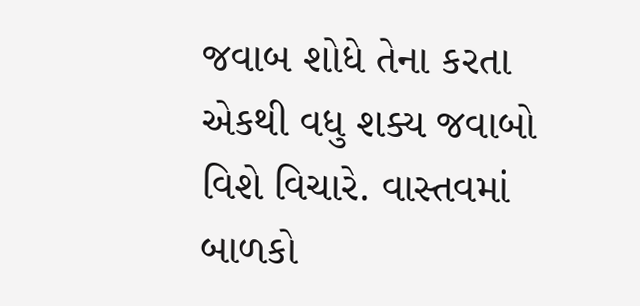જવાબ શોધે તેના કરતા એકથી વધુ શક્ય જવાબો વિશે વિચારે. વાસ્તવમાં બાળકો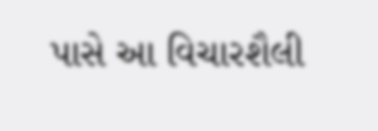પાસે આ વિચારશૈલી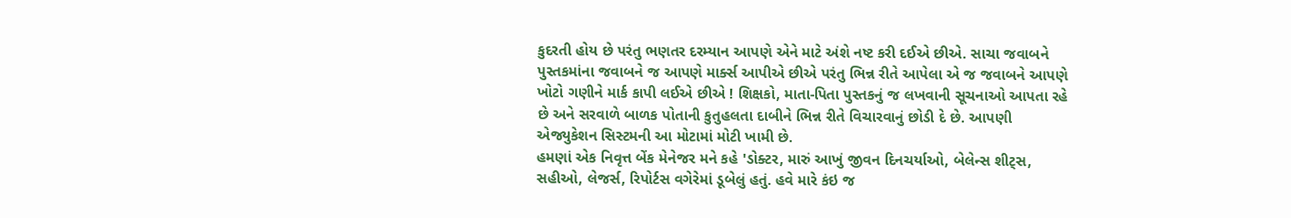કુદરતી હોય છે પરંતુ ભણતર દરમ્યાન આપણે એને માટે અંશે નષ્ટ કરી દઈએ છીએ. સાચા જવાબને પુસ્તકમાંના જવાબને જ આપણે માર્ક્સ આપીએ છીએ પરંતુ ભિન્ન રીતે આપેલા એ જ જવાબને આપણે ખોટો ગણીને માર્ક કાપી લઈએ છીએ ! શિક્ષકો, માતા-પિતા પુસ્તકનું જ લખવાની સૂચનાઓ આપતા રહે છે અને સરવાળે બાળક પોતાની કુતુહલતા દાબીને ભિન્ન રીતે વિચારવાનું છોડી દે છે. આપણી એજ્યુકેશન સિસ્ટમની આ મોટામાં મોટી ખામી છે.
હમણાં એક નિવૃત્ત બેંક મેનેજર મને કહે 'ડોક્ટર, મારું આખું જીવન દિનચર્યાઓ, બેલેન્સ શીટ્સ, સહીઓ, લેજર્સ, રિપોર્ટસ વગેરેમાં ડૂબેલું હતું. હવે મારે કંઇ જ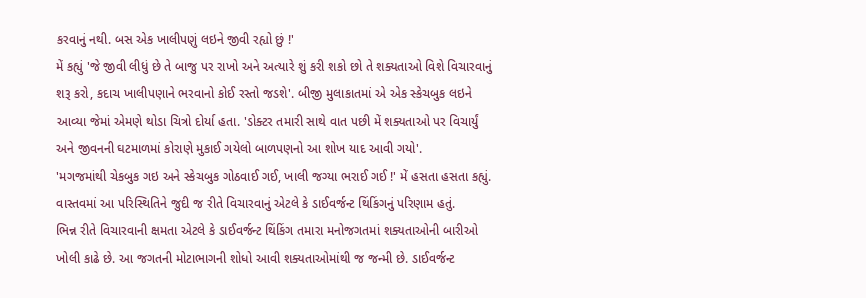કરવાનું નથી. બસ એક ખાલીપણું લઇને જીવી રહ્યો છું !'
મેં કહ્યું 'જે જીવી લીધું છે તે બાજુ પર રાખો અને અત્યારે શું કરી શકો છો તે શક્યતાઓ વિશે વિચારવાનું શરૂ કરો, કદાચ ખાલીપણાને ભરવાનો કોઈ રસ્તો જડશે'. બીજી મુલાકાતમાં એ એક સ્કેચબુક લઇને આવ્યા જેમાં એમણે થોડા ચિત્રો દોર્યા હતા. 'ડોક્ટર તમારી સાથે વાત પછી મેં શક્યતાઓ પર વિચાર્યું અને જીવનની ઘટમાળમાં કોરાણે મુકાઈ ગયેલો બાળપણનો આ શોખ યાદ આવી ગયો'.
'મગજમાંથી ચેકબુક ગઇ અને સ્કેચબુક ગોઠવાઈ ગઈ, ખાલી જગ્યા ભરાઈ ગઈ !' મેં હસતા હસતા કહ્યું. વાસ્તવમાં આ પરિસ્થિતિને જુદી જ રીતે વિચારવાનું એટલે કે ડાઈવર્જન્ટ થિંકિંગનું પરિણામ હતું.
ભિન્ન રીતે વિચારવાની ક્ષમતા એટલે કે ડાઈવર્જન્ટ થિંકિંગ તમારા મનોજગતમાં શક્યતાઓની બારીઓ ખોલી કાઢે છે. આ જગતની મોટાભાગની શોધો આવી શક્યતાઓમાંથી જ જન્મી છે. ડાઈવર્જન્ટ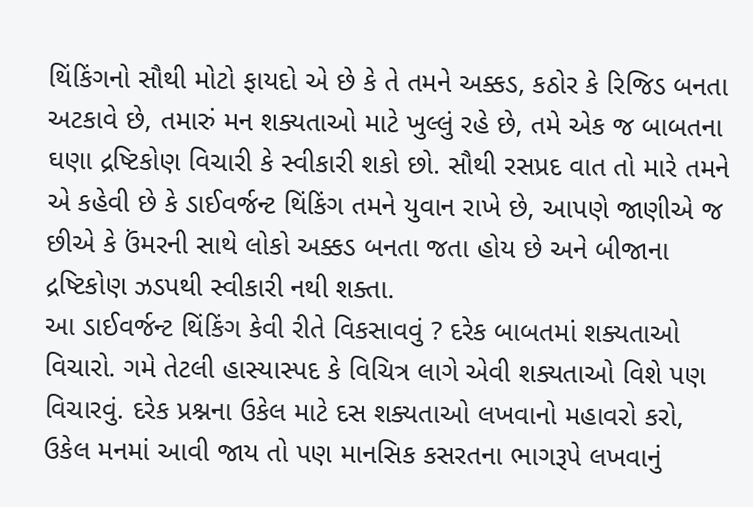થિંકિંગનો સૌથી મોટો ફાયદો એ છે કે તે તમને અક્કડ, કઠોર કે રિજિડ બનતા અટકાવે છે, તમારું મન શક્યતાઓ માટે ખુલ્લું રહે છે, તમે એક જ બાબતના ઘણા દ્રષ્ટિકોણ વિચારી કે સ્વીકારી શકો છો. સૌથી રસપ્રદ વાત તો મારે તમને એ કહેવી છે કે ડાઈવર્જન્ટ થિંકિંગ તમને યુવાન રાખે છે, આપણે જાણીએ જ છીએ કે ઉંમરની સાથે લોકો અક્કડ બનતા જતા હોય છે અને બીજાના દ્રષ્ટિકોણ ઝડપથી સ્વીકારી નથી શક્તા.
આ ડાઈવર્જન્ટ થિંકિંગ કેવી રીતે વિકસાવવું ? દરેક બાબતમાં શક્યતાઓ વિચારો. ગમે તેટલી હાસ્યાસ્પદ કે વિચિત્ર લાગે એવી શક્યતાઓ વિશે પણ વિચારવું. દરેક પ્રશ્નના ઉકેલ માટે દસ શક્યતાઓ લખવાનો મહાવરો કરો, ઉકેલ મનમાં આવી જાય તો પણ માનસિક કસરતના ભાગરૂપે લખવાનું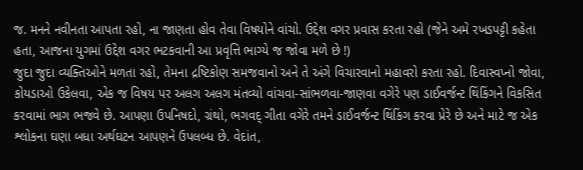જ. મનને નવીનતા આપતા રહો, ના જાણતા હોવ તેવા વિષયોને વાંચો. ઉદ્દેશ વગર પ્રવાસ કરતા રહો (જેને અમે રખડપટ્ટી કહેતા હતા, આજના યુગમાં ઉદ્દેશ વગર ભટકવાની આ પ્રવૃત્તિ ભાગ્યે જ જોવા મળે છે !)
જુદા જુદા વ્યક્તિઓને મળતા રહો, તેમના દ્રષ્ટિકોણ સમજવાનો અને તે અંગે વિચારવાનો મહાવરો કરતા રહો. દિવાસ્વપ્નો જોવા, કોયડાઓ ઉકેલવા, એક જ વિષય પર અલગ અલગ મંતવ્યો વાંચવા-સાંભળવા-જાણવા વગેરે પણ ડાઈવર્જન્ટ થિંકિંગને વિકસિત કરવામાં ભાગ ભજવે છે. આપણા ઉપનિષદો, ગ્રંથો, ભગવદ્ ગીતા વગેરે તમને ડાઈવર્જન્ટ થિંકિંગ કરવા પ્રેરે છે અને માટે જ એક શ્લોકના ઘણા બધા અર્થઘટન આપણને ઉપલબ્ધ છે. વેદાંત,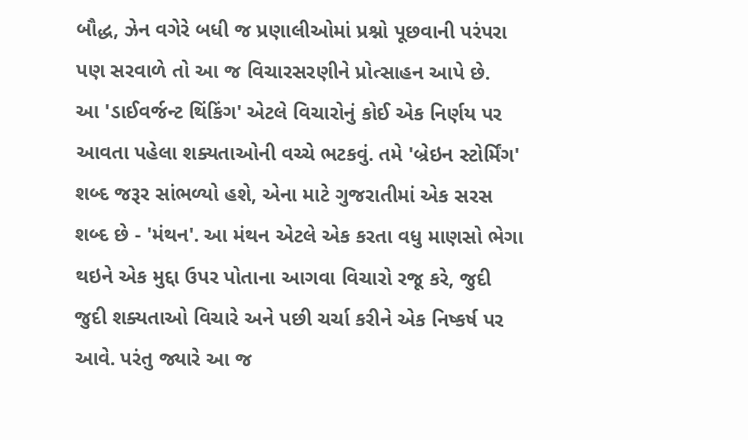બૌદ્ધ, ઝેન વગેરે બધી જ પ્રણાલીઓમાં પ્રશ્નો પૂછવાની પરંપરા પણ સરવાળે તો આ જ વિચારસરણીને પ્રોત્સાહન આપે છે.
આ 'ડાઈવર્જન્ટ થિંકિંગ' એટલે વિચારોનું કોઈ એક નિર્ણય પર આવતા પહેલા શક્યતાઓની વચ્ચે ભટકવું. તમે 'બ્રેઇન સ્ટોર્મિંગ' શબ્દ જરૂર સાંભળ્યો હશે, એના માટે ગુજરાતીમાં એક સરસ શબ્દ છે - 'મંથન'. આ મંથન એટલે એક કરતા વધુ માણસો ભેગા થઇને એક મુદ્દા ઉપર પોતાના આગવા વિચારો રજૂ કરે, જુદી જુદી શક્યતાઓ વિચારે અને પછી ચર્ચા કરીને એક નિષ્કર્ષ પર આવે. પરંતુ જ્યારે આ જ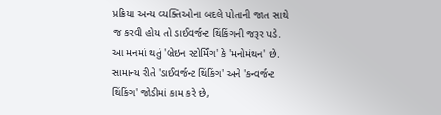પ્રક્રિયા અન્ય વ્યક્તિઓના બદલે પોતાની જાત સાથે જ કરવી હોય તો ડાઈવર્જન્ટ થિંકિંગની જરૂર પડે. આ મનમાં થતું 'બ્રેઇન સ્ટોર્મિંગ' કે 'મનોમંથન' છે. સામાન્ય રીતે 'ડાઈવર્જન્ટ થિંકિંગ' અને 'કન્વર્જન્ટ થિંકિંગ' જોડીમાં કામ કરે છે,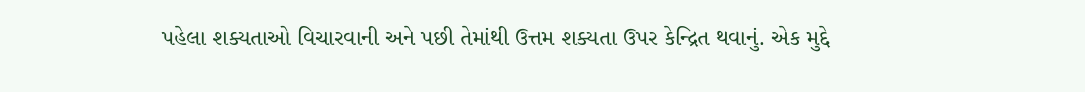પહેલા શક્યતાઓ વિચારવાની અને પછી તેમાંથી ઉત્તમ શક્યતા ઉપર કેન્દ્રિત થવાનું. એક મુદ્દે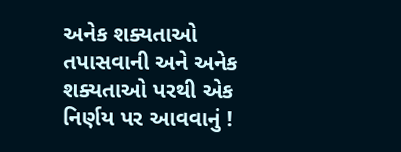અનેક શક્યતાઓ તપાસવાની અને અનેક શક્યતાઓ પરથી એક નિર્ણય પર આવવાનું !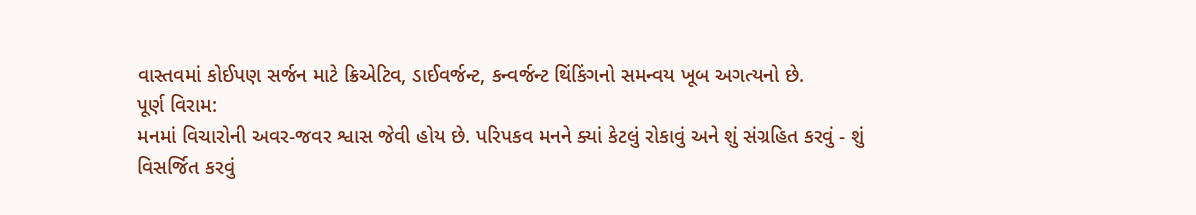વાસ્તવમાં કોઈપણ સર્જન માટે ક્રિએટિવ, ડાઈવર્જન્ટ, કન્વર્જન્ટ થિંકિંગનો સમન્વય ખૂબ અગત્યનો છે.
પૂર્ણ વિરામ:
મનમાં વિચારોની અવર-જવર શ્વાસ જેવી હોય છે. પરિપકવ મનને ક્યાં કેટલું રોકાવું અને શું સંગ્રહિત કરવું - શું વિસર્જિત કરવું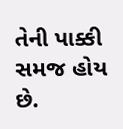તેની પાક્કી સમજ હોય છે.